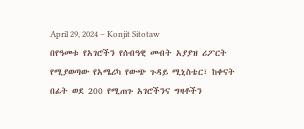April 29, 2024 – Konjit Sitotaw
በየዓመቱ የአገሮችን የሰብዓዊ መብት አያያዝ ሪፖርት የሚያወጣው የአሜሪካ የውጭ ጉዳይ ሚኒስቴር፣ ከቀናት በፊት ወደ 200 የሚጠጉ አገሮችንና ግዛቶችን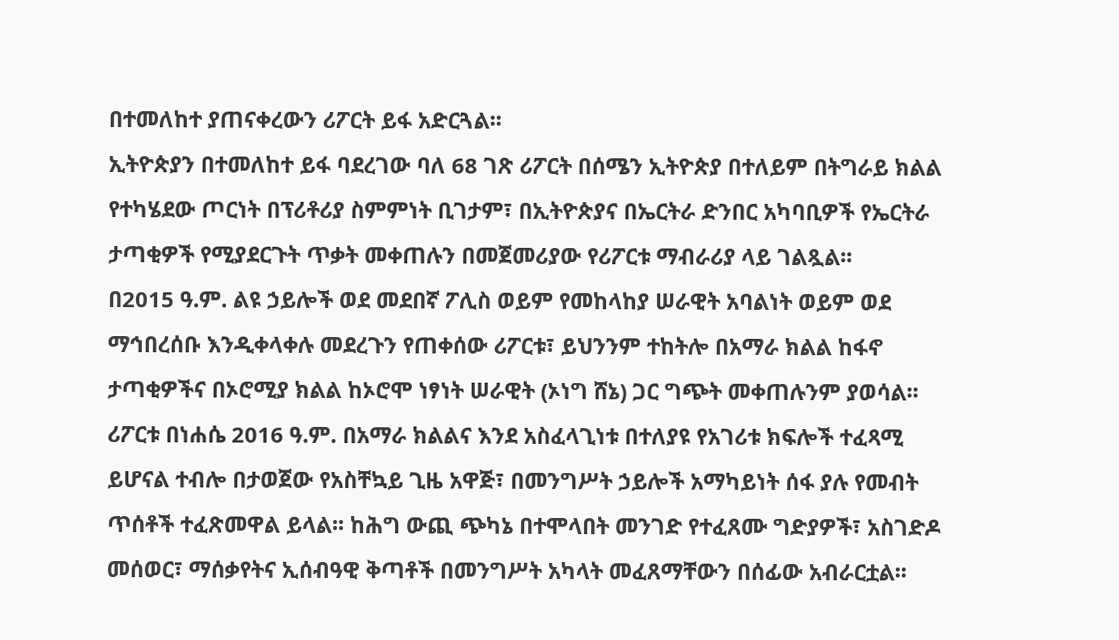በተመለከተ ያጠናቀረውን ሪፖርት ይፋ አድርጓል፡፡
ኢትዮጵያን በተመለከተ ይፋ ባደረገው ባለ 68 ገጽ ሪፖርት በሰሜን ኢትዮጵያ በተለይም በትግራይ ክልል የተካሄደው ጦርነት በፕሪቶሪያ ስምምነት ቢገታም፣ በኢትዮጵያና በኤርትራ ድንበር አካባቢዎች የኤርትራ ታጣቂዎች የሚያደርጉት ጥቃት መቀጠሉን በመጀመሪያው የሪፖርቱ ማብራሪያ ላይ ገልጿል፡፡
በ2015 ዓ.ም. ልዩ ኃይሎች ወደ መደበኛ ፖሊስ ወይም የመከላከያ ሠራዊት አባልነት ወይም ወደ ማኅበረሰቡ እንዲቀላቀሉ መደረጉን የጠቀሰው ሪፖርቱ፣ ይህንንም ተከትሎ በአማራ ክልል ከፋኖ ታጣቂዎችና በኦሮሚያ ክልል ከኦሮሞ ነፃነት ሠራዊት (ኦነግ ሸኔ) ጋር ግጭት መቀጠሉንም ያወሳል፡፡
ሪፖርቱ በነሐሴ 2016 ዓ.ም. በአማራ ክልልና እንደ አስፈላጊነቱ በተለያዩ የአገሪቱ ክፍሎች ተፈጻሚ ይሆናል ተብሎ በታወጀው የአስቸኳይ ጊዜ አዋጅ፣ በመንግሥት ኃይሎች አማካይነት ሰፋ ያሉ የመብት ጥሰቶች ተፈጽመዋል ይላል፡፡ ከሕግ ውጪ ጭካኔ በተሞላበት መንገድ የተፈጸሙ ግድያዎች፣ አስገድዶ መሰወር፣ ማሰቃየትና ኢሰብዓዊ ቅጣቶች በመንግሥት አካላት መፈጸማቸውን በሰፊው አብራርቷል፡፡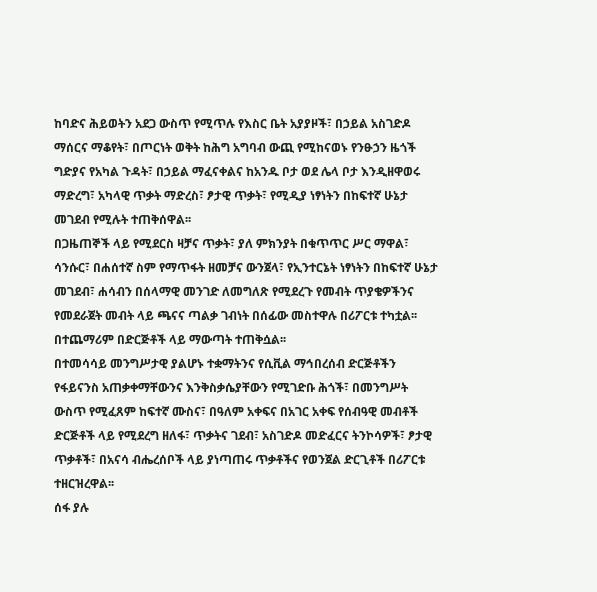ከባድና ሕይወትን አደጋ ውስጥ የሚጥሉ የእስር ቤት አያያዞች፣ በኃይል አስገድዶ ማሰርና ማቆየት፣ በጦርነት ወቅት ከሕግ አግባብ ውጪ የሚከናወኑ የንፁኃን ዜጎች ግድያና የአካል ጉዳት፣ በኃይል ማፈናቀልና ከአንዱ ቦታ ወደ ሌላ ቦታ እንዲዘዋወሩ ማድረግ፣ አካላዊ ጥቃት ማድረስ፣ ፆታዊ ጥቃት፣ የሚዲያ ነፃነትን በከፍተኛ ሁኔታ መገደብ የሚሉት ተጠቅሰዋል፡፡
በጋዜጠኞች ላይ የሚደርስ ዛቻና ጥቃት፣ ያለ ምክንያት በቁጥጥር ሥር ማዋል፣ ሳንሱር፣ በሐሰተኛ ስም የማጥፋት ዘመቻና ውንጀላ፣ የኢንተርኔት ነፃነትን በከፍተኛ ሁኔታ መገደብ፣ ሐሳብን በሰላማዊ መንገድ ለመግለጽ የሚደረጉ የመብት ጥያቄዎችንና የመደራጀት መብት ላይ ጫናና ጣልቃ ገብነት በሰፊው መስተዋሉ በሪፖርቱ ተካቷል፡፡ በተጨማሪም በድርጅቶች ላይ ማውጣት ተጠቅሷል፡፡
በተመሳሳይ መንግሥታዊ ያልሆኑ ተቋማትንና የሲቪል ማኅበረሰብ ድርጅቶችን የፋይናንስ አጠቃቀማቸውንና እንቅስቃሴያቸውን የሚገድቡ ሕጎች፣ በመንግሥት ውስጥ የሚፈጸም ከፍተኛ ሙስና፣ በዓለም አቀፍና በአገር አቀፍ የሰብዓዊ መብቶች ድርጅቶች ላይ የሚደረግ ዘለፋ፣ ጥቃትና ገደብ፣ አስገድዶ መድፈርና ትንኮሳዎች፣ ፆታዊ ጥቃቶች፣ በአናሳ ብሔረሰቦች ላይ ያነጣጠሩ ጥቃቶችና የወንጀል ድርጊቶች በሪፖርቱ ተዘርዝረዋል፡፡
ሰፋ ያሉ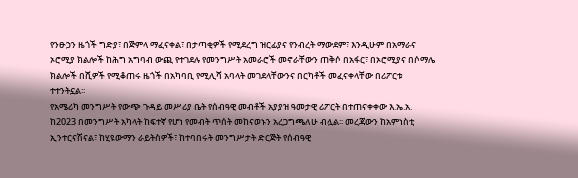የንፁኃን ዜጎች ግድያ፣ በጅምላ ማፈናቀል፣ በታጣቂዎች የሚደረግ ዝርፊያና የንብረት ማውደም፣ እንዲሁም በአማራና ኦሮሚያ ክልሎች ከሕግ አግባብ ውጪ የተገደሉ የመንግሥት አመራሮች መኖራቸውን ጠቅሶ በአፋር፣ በኦሮሚያና በሶማሌ ክልሎች በሺዎች የሚቆጠሩ ዜጎች በአካባቢ የሚሊሻ አባላት መገደላቸውንና በርካቶች መፈናቀላቸው በሪፖርቱ ተተንትኗል፡፡
የአሜሪካ መንግሥት የውጭ ጉዳይ መሥሪያ ቤት የሰብዓዊ መብቶች አያያዝ ዓመታዊ ሪፖርት በተጠናቀቀው እ.ኤ.አ. ከ2023 በመንግሥት አካላት ከፍተኛ የሆነ የመብት ጥሰት መከናወኑን አረጋግጫለሁ ብሏል፡፡ መረጃውን ከአምነስቲ ኢንተርናሽናል፣ ከሂዩውማን ራይትስዎች፣ ከተባበሩት መንግሥታት ድርጅት የሰብዓዊ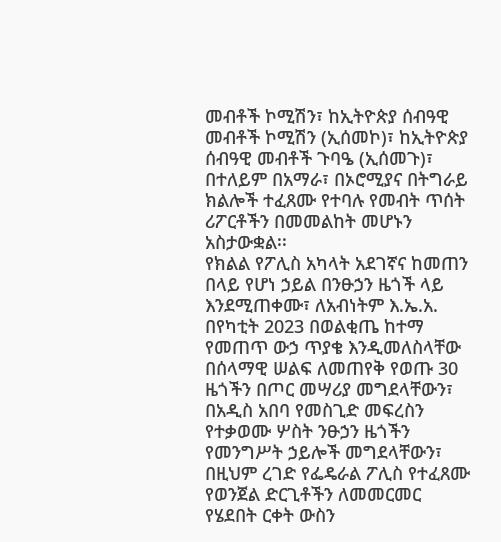መብቶች ኮሚሽን፣ ከኢትዮጵያ ሰብዓዊ መብቶች ኮሚሽን (ኢሰመኮ)፣ ከኢትዮጵያ ሰብዓዊ መብቶች ጉባዔ (ኢሰመጉ)፣ በተለይም በአማራ፣ በኦሮሚያና በትግራይ ክልሎች ተፈጸሙ የተባሉ የመብት ጥሰት ሪፖርቶችን በመመልከት መሆኑን አስታውቋል፡፡
የክልል የፖሊስ አካላት አደገኛና ከመጠን በላይ የሆነ ኃይል በንፁኃን ዜጎች ላይ እንደሚጠቀሙ፣ ለአብነትም እ.ኤ.አ. በየካቲት 2023 በወልቂጤ ከተማ የመጠጥ ውኃ ጥያቄ እንዲመለስላቸው በሰላማዊ ሠልፍ ለመጠየቅ የወጡ 30 ዜጎችን በጦር መሣሪያ መግደላቸውን፣ በአዲስ አበባ የመስጊድ መፍረስን የተቃወሙ ሦስት ንፁኃን ዜጎችን የመንግሥት ኃይሎች መግደላቸውን፣ በዚህም ረገድ የፌዴራል ፖሊስ የተፈጸሙ የወንጀል ድርጊቶችን ለመመርመር የሄደበት ርቀት ውስን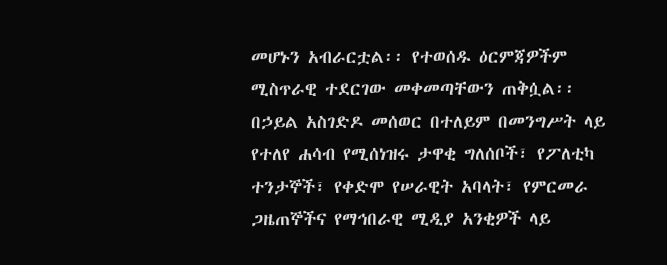መሆኑን አብራርቷል፡፡ የተወሰዱ ዕርምጃዎችም ሚስጥራዊ ተደርገው መቀመጣቸውን ጠቅሷል፡፡
በኃይል አስገድዶ መሰወር በተለይም በመንግሥት ላይ የተለየ ሐሳብ የሚሰነዝሩ ታዋቂ ግለሰቦች፣ የፖለቲካ ተንታኞች፣ የቀድሞ የሠራዊት አባላት፣ የምርመራ ጋዜጠኞችና የማኅበራዊ ሚዲያ አንቂዎች ላይ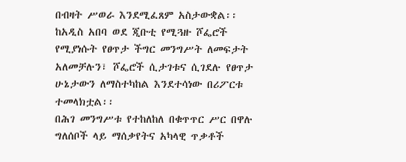በብዛት ሥወራ እንደሚፈጸም አስታውቋል፡፡
ከአዲስ አበባ ወደ ጂቡቲ የሚጓዙ ሾፌሮች የሚያነሱት የፀጥታ ችግር መንግሥት ለመፍታት አለመቻሉን፣ ሾፌሮች ሲታገቱና ሲገደሉ የፀጥታ ሁኔታውን ለማስተካከል እንደተሳነው በሪፖርቱ ተመላክቷል፡፡
በሕገ መንግሥቱ የተከለከለ በቁጥጥር ሥር በዋሉ ግለሰቦች ላይ ማሰቃየትና አካላዊ ጥቃቶች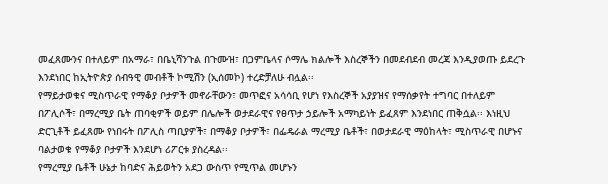መፈጸሙንና በተለይም በአማራ፣ በቤኒሻንጉል በጉሙዝ፣ በጋምቤላና ሶማሌ ክልሎች እስረኞችን በመደብደብ መረጃ እንዲያወጡ ይደረጉ እንደነበር ከኢትዮጵያ ሰብዓዊ መብቶች ኮሚሽን (ኢሰመኮ) ተረድቻለሁ ብሏል፡፡
የማይታወቁና ሚስጥራዊ የማቆያ ቦታዎች መኖራቸውን፣ መጥፎና አሳሳቢ የሆነ የእስረኞች አያያዝና የማሰቃየት ተግባር በተለይም በፖሊሶች፣ በማረሚያ ቤት ጠባቂዎች ወይም በሌሎች ወታደራዊና የፀጥታ ኃይሎች አማካይነት ይፈጸም እንደነበር ጠቅሷል፡፡ እነዚህ ድርጊቶች ይፈጸሙ የነበሩት በፖሊስ ጣቢያዎች፣ በማቆያ ቦታዎች፣ በፌዴራል ማረሚያ ቤቶች፣ በወታደራዊ ማዕከላት፣ ሚስጥራዊ በሆኑና ባልታወቁ የማቆያ ቦታዎች እንደሆነ ሪፖርቱ ያስረዳል፡፡
የማረሚያ ቤቶች ሁኔታ ከባድና ሕይወትን አደጋ ውስጥ የሚጥል መሆኑን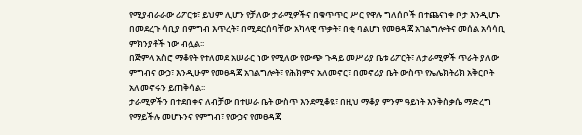የሚያብራራው ሪፖርቱ፣ ይህም ሊሆን የቻለው ታራሚዎችና በቁጥጥር ሥር የዋሉ ግለሰቦች በተጨናነቀ ቦታ እንዲሆኑ በመደረጉ ሳቢያ በምግብ እጥረት፣ በሚደርሰባቸው አካላዊ ጥቃት፣ በቂ ባልሆነ የመፀዳጃ አገልግሎትና መሰል አሳሳቢ ምክንያቶች ነው ብሏል፡፡
በጅምላ አስሮ ማቆየት የተለመደ አሠራር ነው የሚለው የውጭ ጉዳይ መሥሪያ ቤቱ ሪፖርት፣ ለታራሚዎች ጥራት ያለው ምግብና ውኃ፣ እንዲሁም የመፀዳጃ አገልግሎት፣ የሕክምና አለመኖር፣ በመኖሪያ ቤት ውስጥ የኤሌክትሪክ አቅርቦት አለመኖሩን ይጠቅሳል፡፡
ታራሚዎችን በተደበቀና ለብቻው በተሠራ ቤት ውስጥ እንደሚቆዩ፣ በዚህ ማቆያ ምንም ዓይነት እንቅስቃሴ ማድረግ የማይችሉ መሆኑንና የምግብ፣ የውኃና የመፀዳጃ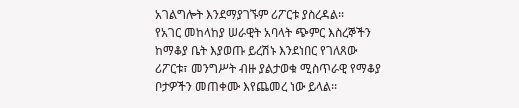አገልግሎት እንደማያገኙም ሪፖርቱ ያስረዳል፡፡
የአገር መከላከያ ሠራዊት አባላት ጭምር እስረኞችን ከማቆያ ቤት እያወጡ ይረሽኑ እንደነበር የገለጸው ሪፖርቱ፣ መንግሥት ብዙ ያልታወቁ ሚስጥራዊ የማቆያ ቦታዎችን መጠቀሙ እየጨመረ ነው ይላል፡፡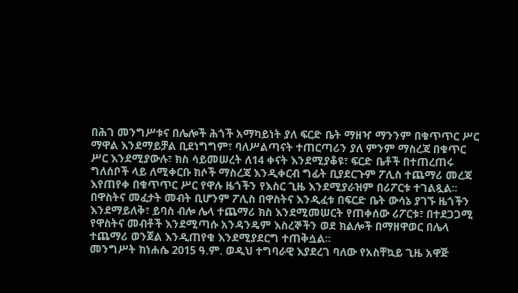በሕገ መንግሥቱና በሌሎች ሕጎች አማካይነት ያለ ፍርድ ቤት ማዘዣ ማንንም በቁጥጥር ሥር ማዋል እንደማይቻል ቢደነግግም፣ ባለሥልጣናት ተጠርጣሪን ያለ ምንም ማስረጃ በቁጥር ሥር እንደሚያውሉ፣ ክስ ሳይመሠረት ለ14 ቀናት እንደሚያቆዩ፣ ፍርድ ቤቶች በተጠረጠሩ ግለሰቦች ላይ ለሚቀርቡ ክሶች ማስረጃ እንዲቀርብ ግፊት ቢያደርጉም ፖሊስ ተጨማሪ መረጃ እየጠየቀ በቁጥጥር ሥር የዋሉ ዜጎችን የእስር ጊዜ እንደሚያራዝም በሪፖርቱ ተገልጿል፡፡
በዋስትና መፈታት መብት ቢሆንም ፖሊስ በዋስትና እንዲፈቱ በፍርድ ቤት ውሳኔ ያገኙ ዜጎችን እንደማይለቅ፣ ይባስ ብሎ ሌላ ተጨማሪ ክስ እንደሚመሠርት የጠቀሰው ሪፖርቱ፣ በተደጋጋሚ የዋስትና መብቶች እንደሚጣሱ አንዳንዴም እስረኞችን ወደ ክልሎች በማዘዋወር በሌላ ተጨማሪ ወንጀል እንዲጠየቁ እንደሚያደርግ ተጠቅሷል፡፡
መንግሥት ከነሐሴ 2015 ዓ.ም. ወዲህ ተግባራዊ እያደረገ ባለው የአስቸኳይ ጊዜ አዋጅ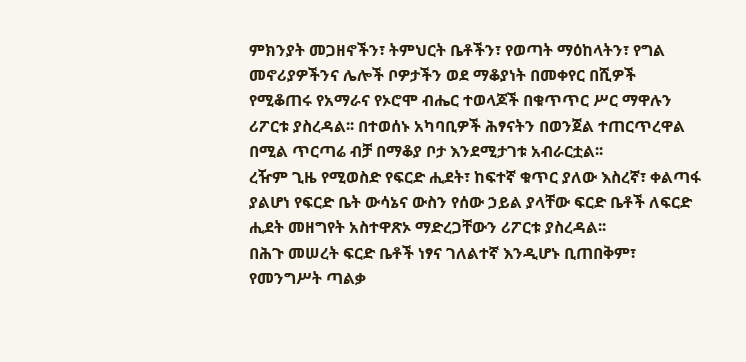ምክንያት መጋዘኖችን፣ ትምህርት ቤቶችን፣ የወጣት ማዕከላትን፣ የግል መኖሪያዎችንና ሌሎች ቦዎታችን ወደ ማቆያነት በመቀየር በሺዎች የሚቆጠሩ የአማራና የኦሮሞ ብሔር ተወላጆች በቁጥጥር ሥር ማዋሉን ሪፖርቱ ያስረዳል፡፡ በተወሰኑ አካባቢዎች ሕፃናትን በወንጀል ተጠርጥረዋል በሚል ጥርጣሬ ብቻ በማቆያ ቦታ እንደሚታገቱ አብራርቷል፡፡
ረዥም ጊዜ የሚወስድ የፍርድ ሒደት፣ ከፍተኛ ቁጥር ያለው እስረኛ፣ ቀልጣፋ ያልሆነ የፍርድ ቤት ውሳኔና ውስን የሰው ኃይል ያላቸው ፍርድ ቤቶች ለፍርድ ሒደት መዘግየት አስተዋጽኦ ማድረጋቸውን ሪፖርቱ ያስረዳል፡፡
በሕጉ መሠረት ፍርድ ቤቶች ነፃና ገለልተኛ እንዲሆኑ ቢጠበቅም፣ የመንግሥት ጣልቃ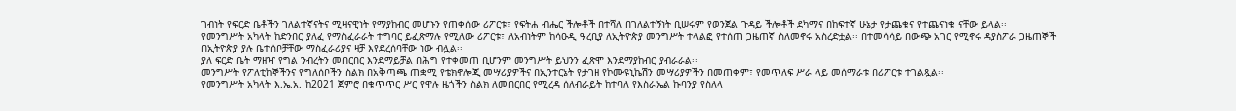ገብነት የፍርድ ቤቶችን ገለልተኛናትና ሚዛናዊነት የማያከብር መሆኑን የጠቀሰው ሪፖርቱ፣ የፍትሐ ብሔር ችሎቶች በተሻለ በገለልተኝነት ቢሠሩም የወንጀል ጉዳይ ችሎቶች ደካማና በከፍተኛ ሁኔታ የታጨቁና የተጨናነቁ ናቸው ይላል፡፡
የመንግሥት አካላት ከድንበር ያለፈ የማስፈራራት ተግባር ይፈጽማሉ የሚለው ሪፖርቱ፣ ለአብነትም ከሳዑዲ ዓረቢያ ለኢትዮጵያ መንግሥት ተላልፎ የተሰጠ ጋዜጠኛ ስለመኖሩ አስረድቷል፡፡ በተመሳሳይ በውጭ አገር የሚኖሩ ዳያስፖራ ጋዜጠኞች በኢትዮጵያ ያሉ ቤተሰቦቻቸው ማስፈራሪያና ዛቻ እየደረሰባቸው ነው ብሏል፡፡
ያለ ፍርድ ቤት ማዘዣ የግል ንብረትን መበርበር እንደማይቻል በሕግ የተቀመጠ ቢሆንም መንግሥት ይህንን ፈጽሞ እንደማያከብር ያብራራል፡፡
መንግሥት የፖለቲከኞችንና የግለሰቦችን ስልክ በአቅጣጫ ጠቋሚ የቴክኖሎጂ መሣሪያዎችና በኢንተርኔት የታገዘ የኮሙዩኒኬሽን መሣሪያዎችን በመጠቀም፣ የመጥለፍ ሥራ ላይ መሰማራቱ በሪፖርቱ ተገልጿል፡፡
የመንግሥት አካላት እ.ኤ.አ. ከ2021 ጀምሮ በቁጥጥር ሥር የዋሉ ዜጎችን ስልክ ለመበርበር የሚረዳ ሰለብራይት ከተባለ የእስራኤል ኩባንያ የስለላ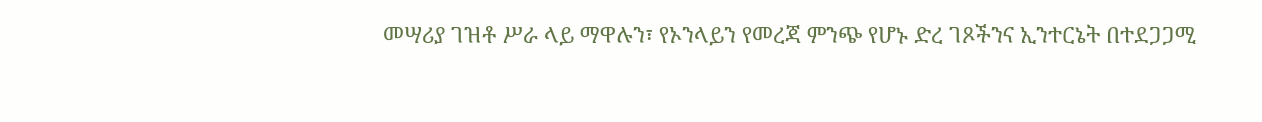መሣሪያ ገዝቶ ሥራ ላይ ማዋሉን፣ የኦንላይን የመረጃ ምንጭ የሆኑ ድረ ገጾችንና ኢንተርኔት በተደጋጋሚ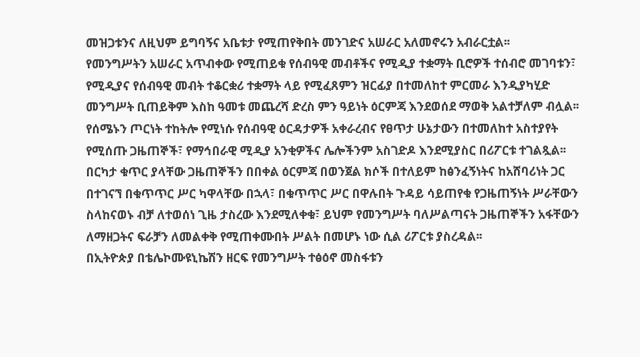መዝጋቱንና ለዚህም ይግባኝና አቤቱታ የሚጠየቅበት መንገድና አሠራር አለመኖሩን አብራርቷል፡፡
የመንግሥትን አሠራር አጥብቀው የሚጠይቁ የሰብዓዊ መብቶችና የሚዲያ ተቋማት ቢሮዎች ተሰብሮ መገባቱን፣ የሚዲያና የሰብዓዊ መብት ተቆርቋሪ ተቋማት ላይ የሚፈጸምን ዝርፊያ በተመለከተ ምርመራ እንዲያካሂድ መንግሥት ቢጠይቅም እስከ ዓመቱ መጨረሻ ድረስ ምን ዓይነት ዕርምጃ እንደወሰደ ማወቅ አልተቻለም ብሏል፡፡
የሰሜኑን ጦርነት ተከትሎ የሚነሱ የሰብዓዊ ዕርዳታዎች አቀራረብና የፀጥታ ሁኔታውን በተመለከተ አስተያየት የሚሰጡ ጋዜጠኞች፣ የማኅበራዊ ሚዲያ አንቂዎችና ሌሎችንም አስገድዶ እንደሚያስር በሪፖርቱ ተገልጿል፡፡
በርካታ ቁጥር ያላቸው ጋዜጠኞችን በበቀል ዕርምጃ በወንጀል ክሶች በተለይም ከፅንፈኝነትና ከአሸባሪነት ጋር በተገናኘ በቁጥጥር ሥር ካዋላቸው በኋላ፣ በቁጥጥር ሥር በዋሉበት ጉዳይ ሳይጠየቁ የጋዜጠኝነት ሥራቸውን ስላከናወኑ ብቻ ለተወሰነ ጊዜ ታስረው እንደሚለቀቁ፣ ይህም የመንግሥት ባለሥልጣናት ጋዜጠኞችን አፋቸውን ለማዘጋትና ፍራቻን ለመልቀቅ የሚጠቀሙበት ሥልት በመሆኑ ነው ሲል ሪፖርቱ ያስረዳል፡፡
በኢትዮጵያ በቴሌኮሙዩኒኬሽን ዘርፍ የመንግሥት ተፅዕኖ መስፋቱን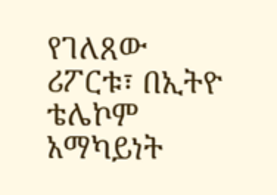የገለጸው ሪፖርቱ፣ በኢትዮ ቴሌኮም አማካይነት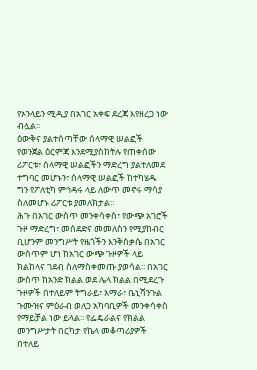የኦንላይን ሚዲያ በአገር አቀፍ ደረጃ እየዘረጋ ነው ብሏል፡፡
ዕውቅና ያልተሰጣቸው ሰላማዊ ሠልፎች የወንጀል ዕርምጃ እንደሚያስከትሉ የጠቀሰው ሪፖርቱ፣ ሰላማዊ ሠልፎችን ማድረግ ያልተለመደ ተግባር መሆኑን፣ ሰላማዊ ሠልፎች ከተካሄዱ ግን የፖለቲካ ምኅዳሩ ላይ ለውጥ መኖሩ ማሳያ ስለመሆኑ ሪፖርቱ ያመለክታል፡፡
ሕጉ በአገር ውስጥ መንቀሳቀስ፣ የውጭ አገሮች ጉዞ ማድረግ፣ መሰደድና መመለስን የሚያከብር ቢሆንም መንግሥት የዜጎችን እንቅስቃሴ በአገር ውስጥም ሆነ ከአገር ውጭ ጉዞዎች ላይ ክልከላና ገደብ ስለማስቀመጡ ያወሳል፡፡ በአገር ውስጥ ከአንድ ክልል ወደ ሌላ ክልል በሚደረጉ ጉዞዎች በተለይም ትግራይ፣ አማራ፣ ቤኒሻንጉል ጉሙዝና ምዕራብ ወለጋ አካባቢዎች መንቀሳቀስ የማይቻል ነው ይላል፡፡ የፌዴራልና የክልል መንግሥታት በርካታ የኬላ መቆጣሪያዎች በተለይ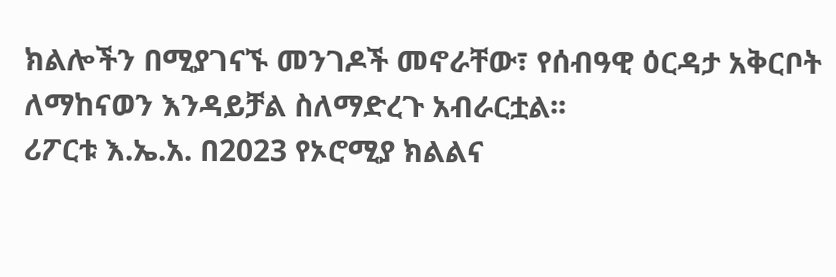ክልሎችን በሚያገናኙ መንገዶች መኖራቸው፣ የሰብዓዊ ዕርዳታ አቅርቦት ለማከናወን እንዳይቻል ስለማድረጉ አብራርቷል፡፡
ሪፖርቱ እ.ኤ.አ. በ2023 የኦሮሚያ ክልልና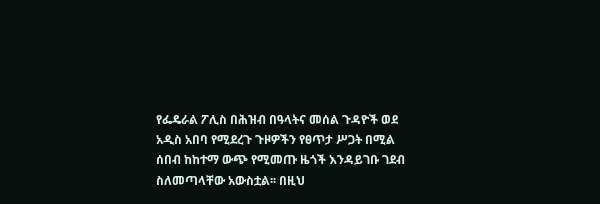የፌዴራል ፖሊስ በሕዝብ በዓላትና መሰል ጉዳዮች ወደ አዲስ አበባ የሚደረጉ ጉዞዎችን የፀጥታ ሥጋት በሚል ሰበብ ከከተማ ውጭ የሚመጡ ዜጎች እንዳይገቡ ገደብ ስለመጣላቸው አውስቷል፡፡ በዚህ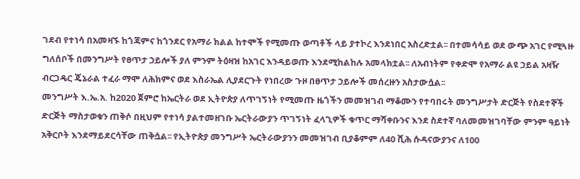ገደብ የተነሳ በአመዛኙ ከጎጃምና ከጎንደር የአማራ ክልል ከተሞች የሚመጡ ወጣቶች ላይ ያተኮረ እንደነበር አስረድቷል፡፡ በተመሳሳይ ወደ ውጭ አገር የሚጓዙ ግለሰቦች በመንግሥት የፀጥታ ኃይሎች ያለ ምንም ትዕዛዝ ከአገር እንዳይወጡ እንደሚከልከሉ አመላክቷል፡፡ ለአብነትም የቀድሞ የአማራ ልዩ ኃይል አዛዥ ብርጋዴር ጄኔራል ተፈራ ማሞ ለሕክምና ወደ እስራኤል ሊያደርጉት የነበረው ጉዞ በፀጥታ ኃይሎች መሰረዙን አስታውሷል፡፡
መንግሥት እ.ኤ.አ. ከ2020 ጀምሮ ከኤርትራ ወደ ኢትዮጵያ ለጥገኝነት የሚመጡ ዜጎችን መመዝገብ ማቆሙን የተባበሩት መንግሥታት ድርጅት የስደተኞች ድርጅት ማስታወቁን ጠቅሶ በዚህም የተነሳ ያልተመዘገቡ ኤርትራውያን ጥገኝነት ፈላጊዎች ቁጥር ማሻቀቡንና እንደ ስደተኛ ባለመመዝገባቸው ምንም ዓይነት አቅርቦት እንደማይደርሳቸው ጠቅሷል፡፡ የኢትዮጵያ መንግሥት ኤርትራውያንን መመዝገብ ቢያቆምም ለ40 ሺሕ ሱዳናውያንና ለ100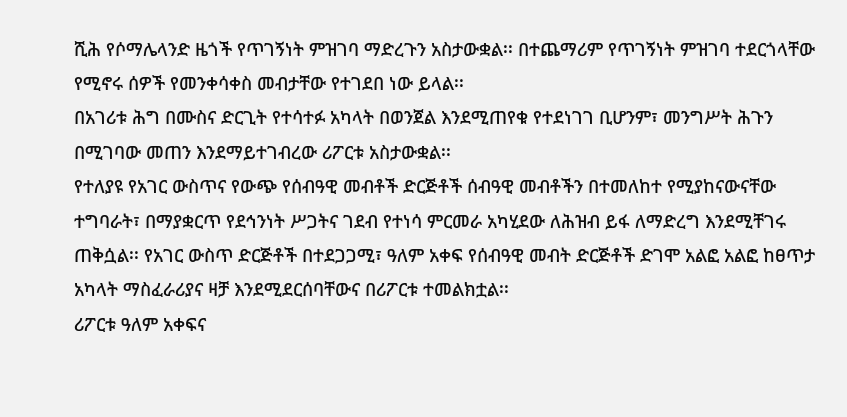ሺሕ የሶማሌላንድ ዜጎች የጥገኝነት ምዝገባ ማድረጉን አስታውቋል፡፡ በተጨማሪም የጥገኝነት ምዝገባ ተደርጎላቸው የሚኖሩ ሰዎች የመንቀሳቀስ መብታቸው የተገደበ ነው ይላል፡፡
በአገሪቱ ሕግ በሙስና ድርጊት የተሳተፉ አካላት በወንጀል እንደሚጠየቁ የተደነገገ ቢሆንም፣ መንግሥት ሕጉን በሚገባው መጠን እንደማይተገብረው ሪፖርቱ አስታውቋል፡፡
የተለያዩ የአገር ውስጥና የውጭ የሰብዓዊ መብቶች ድርጅቶች ሰብዓዊ መብቶችን በተመለከተ የሚያከናውናቸው ተግባራት፣ በማያቋርጥ የደኅንነት ሥጋትና ገደብ የተነሳ ምርመራ አካሂደው ለሕዝብ ይፋ ለማድረግ እንደሚቸገሩ ጠቅሷል፡፡ የአገር ውስጥ ድርጅቶች በተደጋጋሚ፣ ዓለም አቀፍ የሰብዓዊ መብት ድርጅቶች ድገሞ አልፎ አልፎ ከፀጥታ አካላት ማስፈራሪያና ዛቻ እንደሚደርሰባቸውና በሪፖርቱ ተመልክቷል፡፡
ሪፖርቱ ዓለም አቀፍና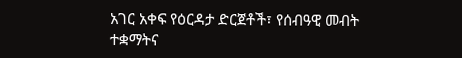አገር አቀፍ የዕርዳታ ድርጀቶች፣ የሰብዓዊ መብት ተቋማትና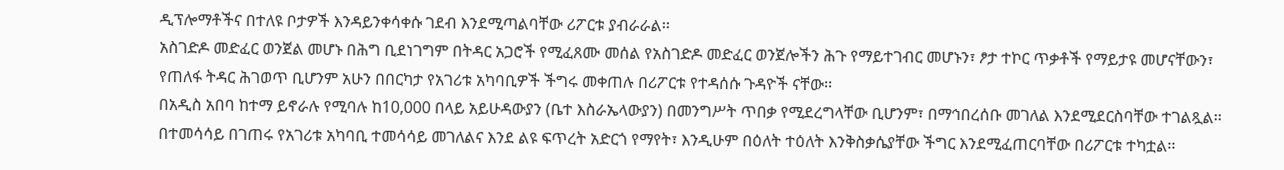ዲፕሎማቶችና በተለዩ ቦታዎች እንዳይንቀሳቀሱ ገደብ እንደሚጣልባቸው ሪፖርቱ ያብራራል፡፡
አስገድዶ መድፈር ወንጀል መሆኑ በሕግ ቢደነገግም በትዳር አጋሮች የሚፈጸሙ መሰል የአስገድዶ መድፈር ወንጀሎችን ሕጉ የማይተገብር መሆኑን፣ ፆታ ተኮር ጥቃቶች የማይታዩ መሆናቸውን፣ የጠለፋ ትዳር ሕገወጥ ቢሆንም አሁን በበርካታ የአገሪቱ አካባቢዎች ችግሩ መቀጠሉ በሪፖርቱ የተዳሰሱ ጉዳዮች ናቸው፡፡
በአዲስ አበባ ከተማ ይኖራሉ የሚባሉ ከ10,000 በላይ አይሁዳውያን (ቤተ እስራኤላውያን) በመንግሥት ጥበቃ የሚደረግላቸው ቢሆንም፣ በማኅበረሰቡ መገለል እንደሚደርስባቸው ተገልጿል፡፡ በተመሳሳይ በገጠሩ የአገሪቱ አካባቢ ተመሳሳይ መገለልና እንደ ልዩ ፍጥረት አድርጎ የማየት፣ እንዲሁም በዕለት ተዕለት እንቅስቃሴያቸው ችግር እንደሚፈጠርባቸው በሪፖርቱ ተካቷል፡፡